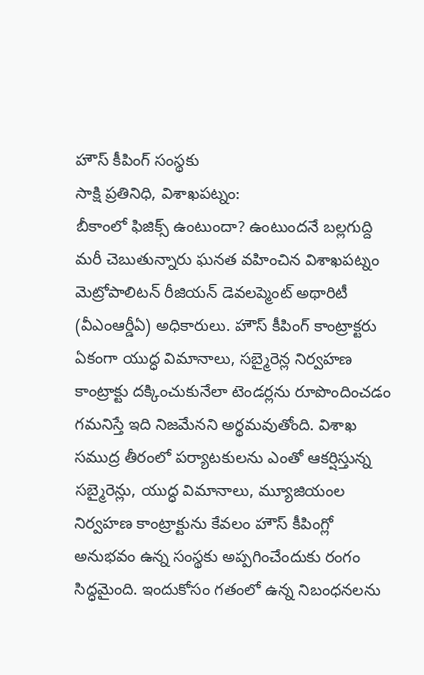హౌస్ కీపింగ్ సంస్థకు
సాక్షి ప్రతినిధి, విశాఖపట్నం:
బీకాంలో ఫిజిక్స్ ఉంటుందా? ఉంటుందనే బల్లగుద్ది మరీ చెబుతున్నారు ఘనత వహించిన విశాఖపట్నం మెట్రోపాలిటన్ రీజియన్ డెవలప్మెంట్ అథారిటీ (వీఎంఆర్డీఏ) అధికారులు. హౌస్ కీపింగ్ కాంట్రాక్టరు ఏకంగా యుద్ధ విమానాలు, సబ్మైరెన్ల నిర్వహణ కాంట్రాక్టు దక్కించుకునేలా టెండర్లను రూపొందించడం గమనిస్తే ఇది నిజమేనని అర్థమవుతోంది. విశాఖ సముద్ర తీరంలో పర్యాటకులను ఎంతో ఆకర్షిస్తున్న సబ్మైరెన్లు, యుద్ధ విమానాలు, మ్యూజియంల నిర్వహణ కాంట్రాక్టును కేవలం హౌస్ కీపింగ్లో అనుభవం ఉన్న సంస్థకు అప్పగించేందుకు రంగం సిద్ధమైంది. ఇందుకోసం గతంలో ఉన్న నిబంధనలను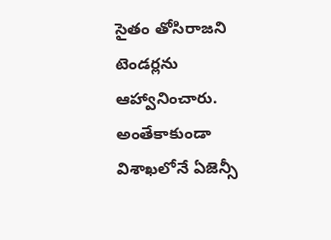సైతం తోసిరాజని టెండర్లను ఆహ్వానించారు. అంతేకాకుండా విశాఖలోనే ఏజెన్సీ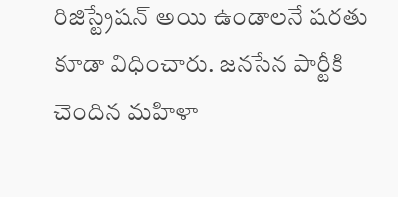రిజిస్ట్రేషన్ అయి ఉండాలనే షరతు కూడా విధించారు. జనసేన పార్టీకి చెందిన మహిళా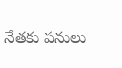నేతకు పనులు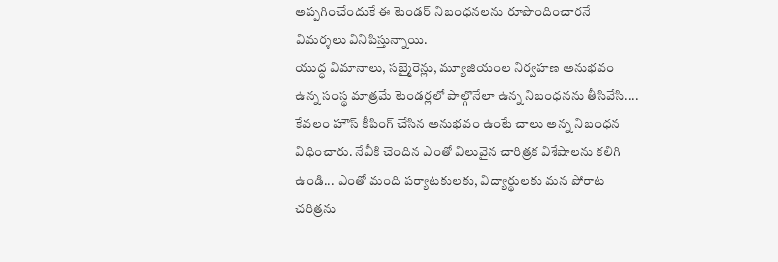అప్పగించేందుకే ఈ టెండర్ నిబంధనలను రూపొందించారనే విమర్శలు వినిపిస్తున్నాయి.
యుద్ధ విమానాలు, సబ్మైరెన్లు, మ్యూజియంల నిర్వహణ అనుభవం ఉన్న సంస్థ మాత్రమే టెండర్లలో పాల్గొనేలా ఉన్న నిబంధనను తీసివేసి.... కేవలం హౌస్ కీపింగ్ చేసిన అనుభవం ఉంటే చాలు అన్న నిబంధన విధించారు. నేవీకి చెందిన ఎంతో విలువైన చారిత్రక విశేషాలను కలిగి ఉండి... ఎంతో మంది పర్యాటకులకు, విద్యార్థులకు మన పోరాట చరిత్రను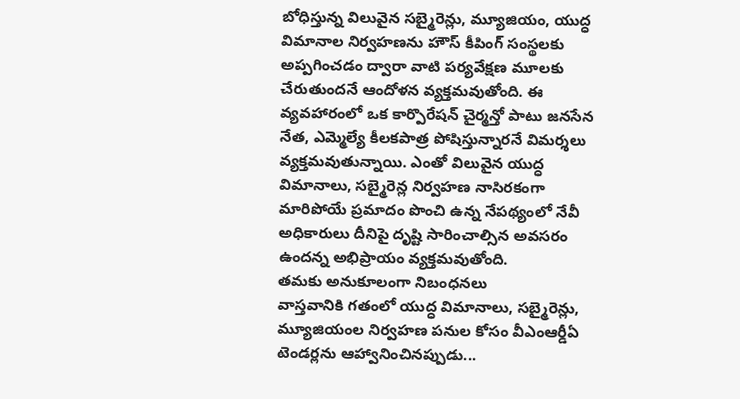బోధిస్తున్న విలువైన సబ్మైరెన్లు, మ్యూజియం, యుద్ధ విమానాల నిర్వహణను హౌస్ కీపింగ్ సంస్థలకు అప్పగించడం ద్వారా వాటి పర్యవేక్షణ మూలకు చేరుతుందనే ఆందోళన వ్యక్తమవుతోంది. ఈ వ్యవహారంలో ఒక కార్పొరేషన్ చైర్మన్తో పాటు జనసేన నేత, ఎమ్మెల్యే కీలకపాత్ర పోషిస్తున్నారనే విమర్శలు వ్యక్తమవుతున్నాయి. ఎంతో విలువైన యుద్ధ విమానాలు, సబ్మైరెన్ల నిర్వహణ నాసిరకంగా మారిపోయే ప్రమాదం పొంచి ఉన్న నేపథ్యంలో నేవీ అధికారులు దీనిపై దృష్టి సారించాల్సిన అవసరం ఉందన్న అభిప్రాయం వ్యక్తమవుతోంది.
తమకు అనుకూలంగా నిబంధనలు
వాస్తవానికి గతంలో యుద్ధ విమానాలు, సబ్మైరెన్లు, మ్యూజియంల నిర్వహణ పనుల కోసం వీఎంఆర్డీఏ టెండర్లను ఆహ్వానించినప్పుడు...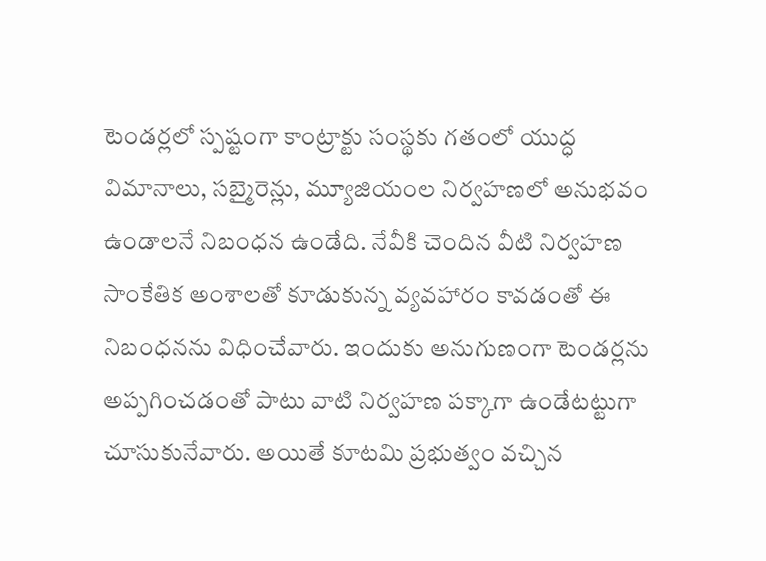టెండర్లలో స్పష్టంగా కాంట్రాక్టు సంస్థకు గతంలో యుద్ధ విమానాలు, సబ్మైరెన్లు, మ్యూజియంల నిర్వహణలో అనుభవం ఉండాలనే నిబంధన ఉండేది. నేవీకి చెందిన వీటి నిర్వహణ సాంకేతిక అంశాలతో కూడుకున్న వ్యవహారం కావడంతో ఈ నిబంధనను విధించేవారు. ఇందుకు అనుగుణంగా టెండర్లను అప్పగించడంతో పాటు వాటి నిర్వహణ పక్కాగా ఉండేటట్టుగా చూసుకునేవారు. అయితే కూటమి ప్రభుత్వం వచ్చిన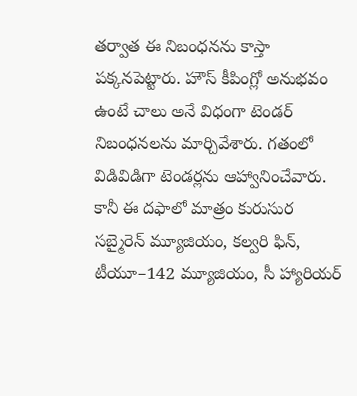తర్వాత ఈ నిబంధనను కాస్తా పక్కనపెట్టారు. హౌస్ కీపింగ్లో అనుభవం ఉంటే చాలు అనే విధంగా టెండర్ నిబంధనలను మార్చివేశారు. గతంలో విడివిడిగా టెండర్లను ఆహ్వానించేవారు. కానీ ఈ దఫాలో మాత్రం కురుసుర సబ్మైరెన్ మ్యూజియం, కల్వరి ఫిన్, టీయూ–142 మ్యూజియం, సీ హ్యారియర్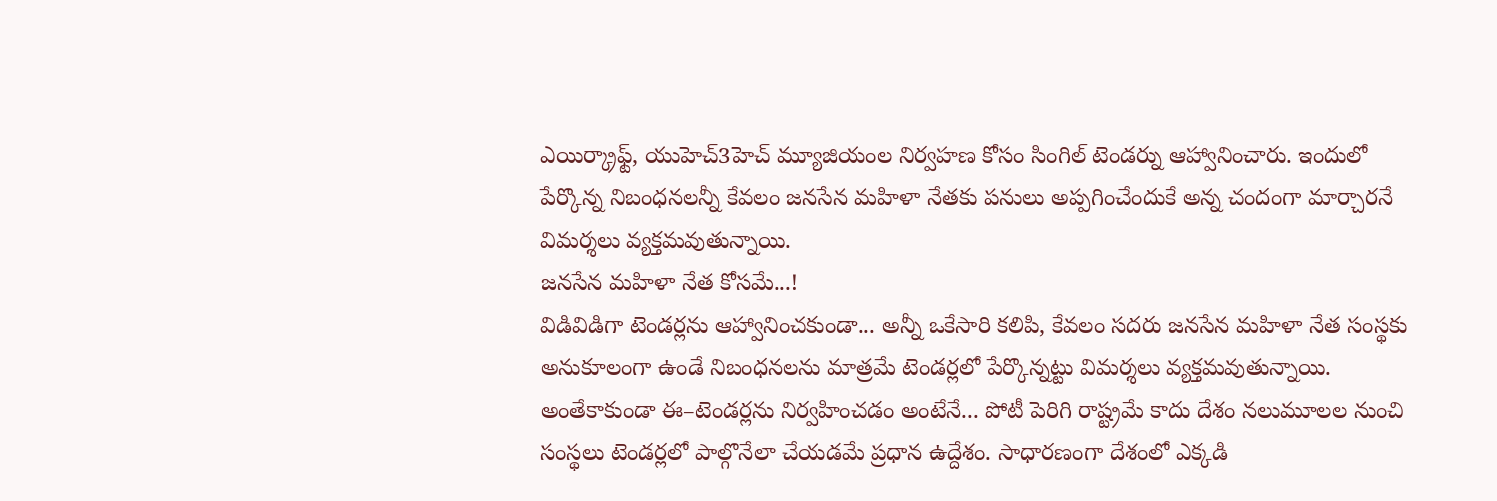ఎయిర్క్రాఫ్ట్, యుహెచ్3హెచ్ మ్యూజియంల నిర్వహణ కోసం సింగిల్ టెండర్ను ఆహ్వానించారు. ఇందులో పేర్కొన్న నిబంధనలన్నీ కేవలం జనసేన మహిళా నేతకు పనులు అప్పగించేందుకే అన్న చందంగా మార్చారనే విమర్శలు వ్యక్తమవుతున్నాయి.
జనసేన మహిళా నేత కోసమే...!
విడివిడిగా టెండర్లను ఆహ్వానించకుండా... అన్నీ ఒకేసారి కలిపి, కేవలం సదరు జనసేన మహిళా నేత సంస్థకు అనుకూలంగా ఉండే నిబంధనలను మాత్రమే టెండర్లలో పేర్కొన్నట్టు విమర్శలు వ్యక్తమవుతున్నాయి. అంతేకాకుండా ఈ–టెండర్లను నిర్వహించడం అంటేనే... పోటీ పెరిగి రాష్ట్రమే కాదు దేశం నలుమూలల నుంచి సంస్థలు టెండర్లలో పాల్గొనేలా చేయడమే ప్రధాన ఉద్దేశం. సాధారణంగా దేశంలో ఎక్కడి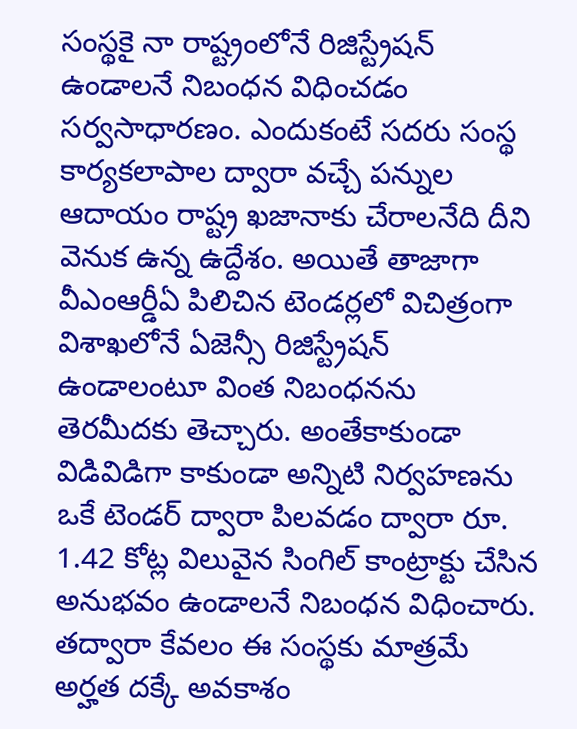సంస్థకై నా రాష్ట్రంలోనే రిజిస్ట్రేషన్ ఉండాలనే నిబంధన విధించడం సర్వసాధారణం. ఎందుకంటే సదరు సంస్థ కార్యకలాపాల ద్వారా వచ్చే పన్నుల ఆదాయం రాష్ట్ర ఖజానాకు చేరాలనేది దీని వెనుక ఉన్న ఉద్దేశం. అయితే తాజాగా వీఎంఆర్డీఏ పిలిచిన టెండర్లలో విచిత్రంగా విశాఖలోనే ఏజెన్సీ రిజిస్ట్రేషన్ ఉండాలంటూ వింత నిబంధనను తెరమీదకు తెచ్చారు. అంతేకాకుండా విడివిడిగా కాకుండా అన్నిటి నిర్వహణను ఒకే టెండర్ ద్వారా పిలవడం ద్వారా రూ. 1.42 కోట్ల విలువైన సింగిల్ కాంట్రాక్టు చేసిన అనుభవం ఉండాలనే నిబంధన విధించారు. తద్వారా కేవలం ఈ సంస్థకు మాత్రమే అర్హత దక్కే అవకాశం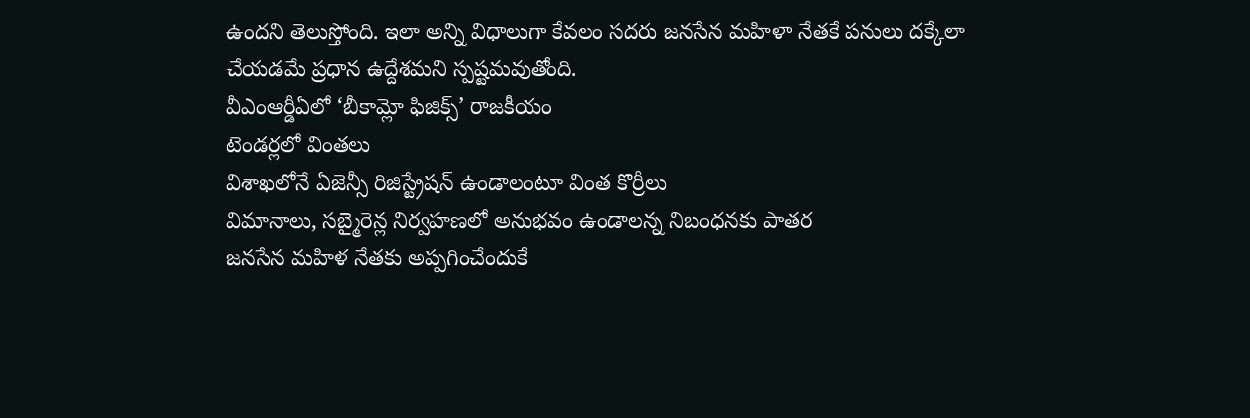ఉందని తెలుస్తోంది. ఇలా అన్ని విధాలుగా కేవలం సదరు జనసేన మహిళా నేతకే పనులు దక్కేలా చేయడమే ప్రధాన ఉద్దేశమని స్పష్టమవుతోంది.
వీఎంఆర్డీఏలో ‘బీకామ్లో ఫిజిక్స్’ రాజకీయం
టెండర్లలో వింతలు
విశాఖలోనే ఏజెన్సీ రిజిస్ట్రేషన్ ఉండాలంటూ వింత కొర్రీలు
విమానాలు, సబ్మైరెన్ల నిర్వహణలో అనుభవం ఉండాలన్న నిబంధనకు పాతర
జనసేన మహిళ నేతకు అప్పగించేందుకే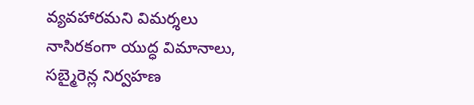వ్యవహారమని విమర్శలు
నాసిరకంగా యుద్ధ విమానాలు, సబ్మైరెన్ల నిర్వహణ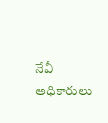నేవీ అధికారులు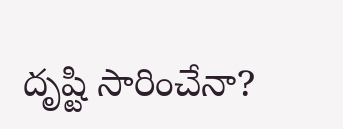దృష్టి సారించేనా?